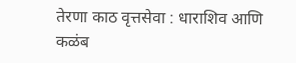तेरणा काठ वृत्तसेवा : धाराशिव आणि कळंब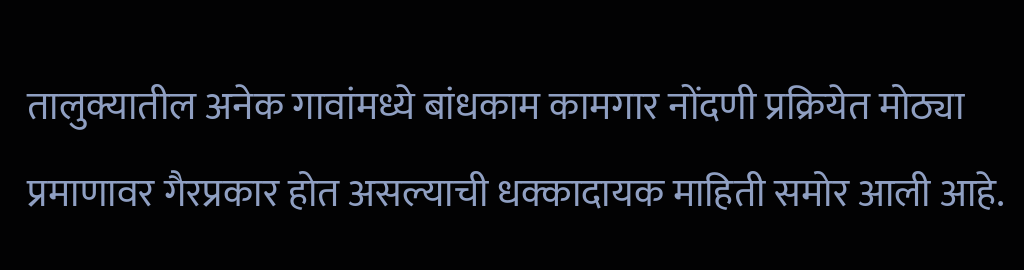तालुक्यातील अनेक गावांमध्ये बांधकाम कामगार नोंदणी प्रक्रियेत मोठ्या प्रमाणावर गैरप्रकार होत असल्याची धक्कादायक माहिती समोर आली आहे.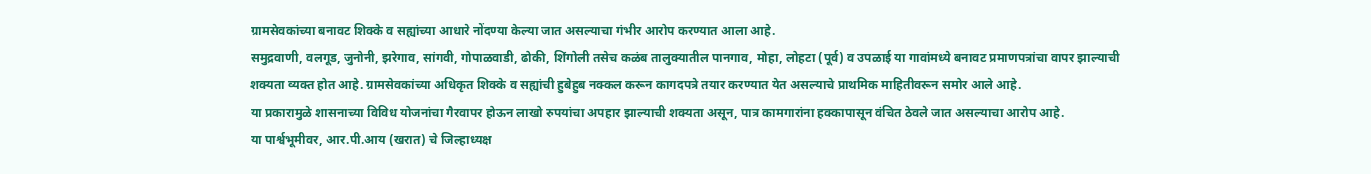ग्रामसेवकांच्या बनावट शिक्के व सह्यांच्या आधारे नोंदण्या केल्या जात असल्याचा गंभीर आरोप करण्यात आला आहे.
समुद्रवाणी, वलगूड, जुनोनी, झरेगाव, सांगवी, गोपाळवाडी, ढोकी, शिंगोली तसेच कळंब तालुक्यातील पानगाव, मोहा, लोहटा (पूर्व) व उपळाई या गावांमध्ये बनावट प्रमाणपत्रांचा वापर झाल्याची शक्यता व्यक्त होत आहे. ग्रामसेवकांच्या अधिकृत शिक्के व सह्यांची हुबेहुब नक्कल करून कागदपत्रे तयार करण्यात येत असल्याचे प्राथमिक माहितीवरून समोर आले आहे.
या प्रकारामुळे शासनाच्या विविध योजनांचा गैरवापर होऊन लाखो रुपयांचा अपहार झाल्याची शक्यता असून, पात्र कामगारांना हक्कापासून वंचित ठेवले जात असल्याचा आरोप आहे.
या पार्श्वभूमीवर, आर.पी.आय (खरात) चे जिल्हाध्यक्ष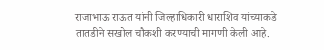राजाभाऊ राऊत यांनी जिल्हाधिकारी धाराशिव यांच्याकडे तातडीने सखोल चौकशी करण्याची मागणी केली आहे.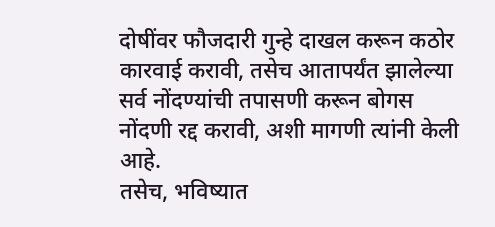दोषींवर फौजदारी गुन्हे दाखल करून कठोर कारवाई करावी, तसेच आतापर्यंत झालेल्या सर्व नोंदण्यांची तपासणी करून बोगस नोंदणी रद्द करावी, अशी मागणी त्यांनी केली आहे.
तसेच, भविष्यात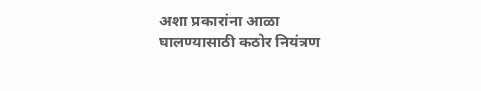अशा प्रकारांना आळा घालण्यासाठी कठोर नियंत्रण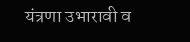यंत्रणा उभारावी व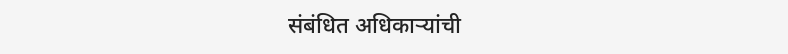संबंधित अधिकाऱ्यांची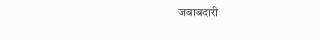जबाबदारी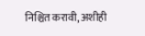निश्चित करावी, अशीही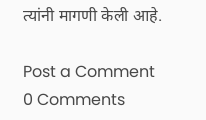त्यांनी मागणी केली आहे.

Post a Comment
0 Comments